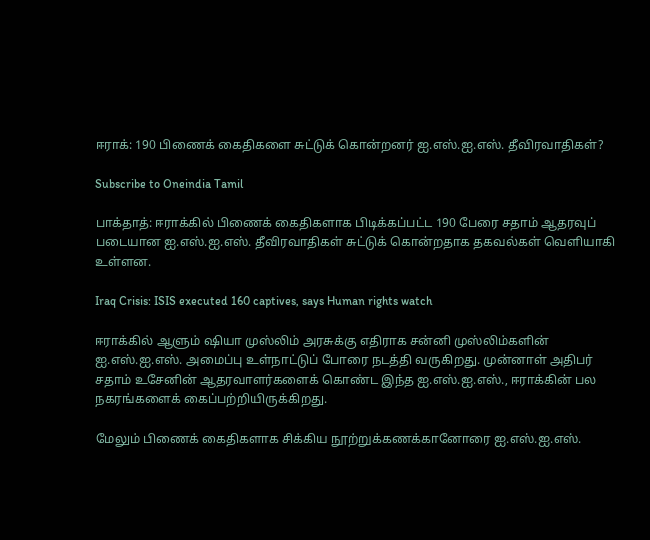ஈராக்: 190 பிணைக் கைதிகளை சுட்டுக் கொன்றனர் ஐ.எஸ்.ஐ.எஸ். தீவிரவாதிகள்?

Subscribe to Oneindia Tamil

பாக்தாத்: ஈராக்கில் பிணைக் கைதிகளாக பிடிக்கப்பட்ட 190 பேரை சதாம் ஆதரவுப் படையான ஐ.எஸ்.ஐ.எஸ். தீவிரவாதிகள் சுட்டுக் கொன்றதாக தகவல்கள் வெளியாகி உள்ளன.

Iraq Crisis: ISIS executed 160 captives, says Human rights watch

ஈராக்கில் ஆளும் ஷியா முஸ்லிம் அரசுக்கு எதிராக சன்னி முஸ்லிம்களின் ஐ.எஸ்.ஐ.எஸ். அமைப்பு உள்நாட்டுப் போரை நடத்தி வருகிறது. முன்னாள் அதிபர் சதாம் உசேனின் ஆதரவாளர்களைக் கொண்ட இந்த ஐ.எஸ்.ஐ.எஸ்., ஈராக்கின் பல நகரங்களைக் கைப்பற்றியிருக்கிறது.

மேலும் பிணைக் கைதிகளாக சிக்கிய நூற்றுக்கணக்கானோரை ஐ.எஸ்.ஐ.எஸ்.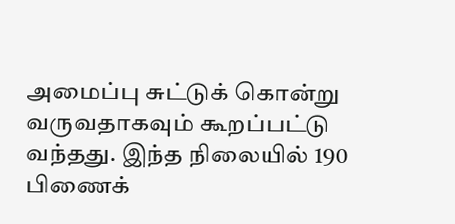அமைப்பு சுட்டுக் கொன்று வருவதாகவும் கூறப்பட்டு வந்தது. இந்த நிலையில் 190 பிணைக்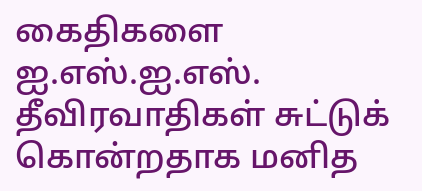கைதிகளை ஐ.எஸ்.ஐ.எஸ். தீவிரவாதிகள் சுட்டுக் கொன்றதாக மனித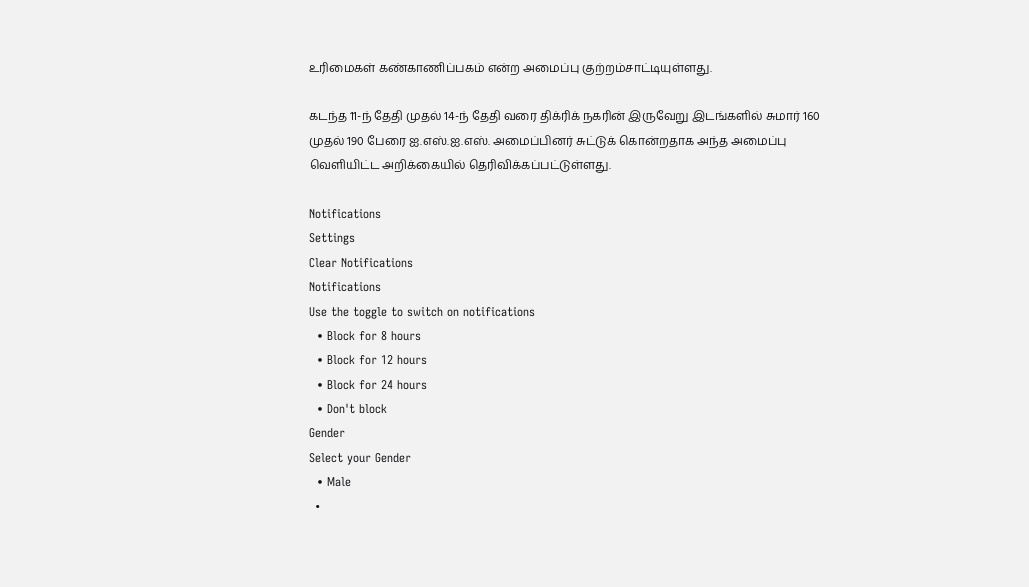உரிமைகள் கண்காணிப்பகம் என்ற அமைப்பு குற்றம்சாட்டியுள்ளது.

கடந்த 11-ந் தேதி முதல் 14-ந் தேதி வரை திக்ரிக் நகரின் இருவேறு இடங்களில் சுமார் 160 முதல் 190 பேரை ஐ.எஸ்.ஐ.எஸ். அமைப்பினர் சுட்டுக் கொன்றதாக அந்த அமைப்பு வெளியிட்ட அறிக்கையில் தெரிவிக்கப்பட்டுள்ளது.

Notifications
Settings
Clear Notifications
Notifications
Use the toggle to switch on notifications
  • Block for 8 hours
  • Block for 12 hours
  • Block for 24 hours
  • Don't block
Gender
Select your Gender
  • Male
  •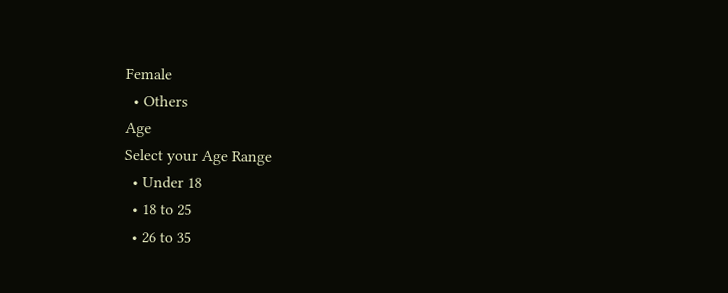Female
  • Others
Age
Select your Age Range
  • Under 18
  • 18 to 25
  • 26 to 35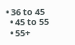• 36 to 45
  • 45 to 55
  • 55+